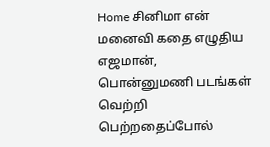Home சினிமா என் மனைவி கதை எழுதிய எஜமான், பொன்னுமணி படங்கள் வெற்றி பெற்றதைப்போல்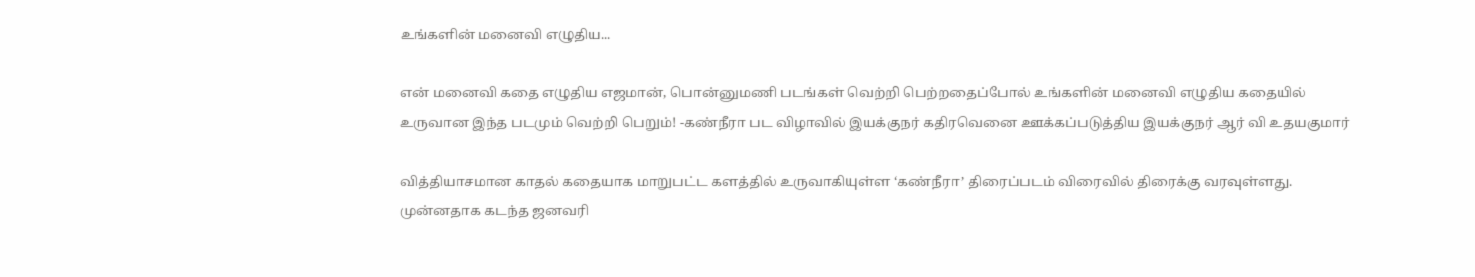உங்களின் மனைவி எழுதிய...

என் மனைவி கதை எழுதிய எஜமான், பொன்னுமணி படங்கள் வெற்றி பெற்றதைப்போல் உங்களின் மனைவி எழுதிய கதையில் உருவான இந்த படமும் வெற்றி பெறும்! -கண்நீரா பட விழாவில் இயக்குநர் கதிரவெனை ஊக்கப்படுத்திய இயக்குநர் ஆர் வி உதயகுமார்

வித்தியாசமான காதல் கதையாக மாறுபட்ட களத்தில் உருவாகியுள்ள ‘கண்நீரா’ திரைப்படம் விரைவில் திரைக்கு வரவுள்ளது. முன்னதாக கடந்த ஜனவரி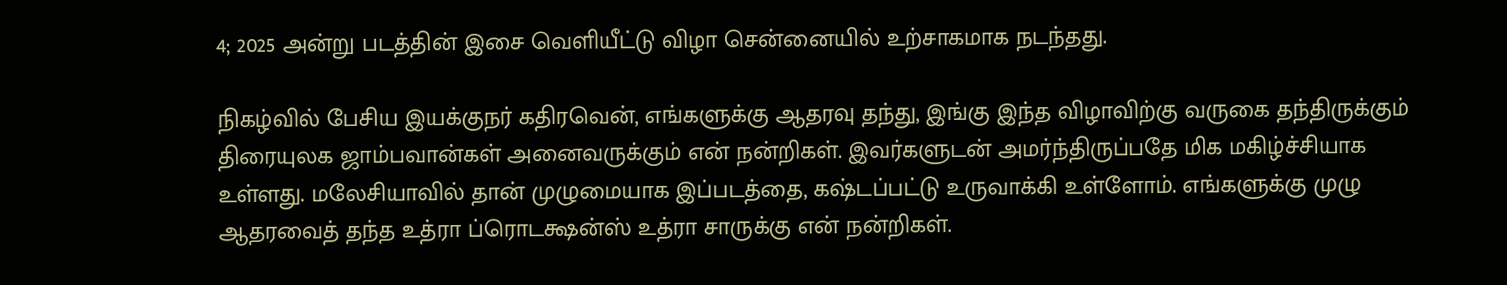4; 2025 அன்று படத்தின் இசை வெளியீட்டு விழா சென்னையில் உற்சாகமாக நடந்தது.

நிகழ்வில் பேசிய இயக்குநர் கதிரவென், எங்களுக்கு ஆதரவு தந்து, இங்கு இந்த விழாவிற்கு வருகை தந்திருக்கும் திரையுலக ஜாம்பவான்கள் அனைவருக்கும் என் நன்றிகள். இவர்களுடன் அமர்ந்திருப்பதே மிக மகிழ்ச்சியாக உள்ளது. மலேசியாவில் தான் முழுமையாக இப்படத்தை, கஷ்டப்பட்டு உருவாக்கி உள்ளோம். எங்களுக்கு முழு ஆதரவைத் தந்த உத்ரா ப்ரொடக்ஷன்ஸ் உத்ரா சாருக்கு என் நன்றிகள்.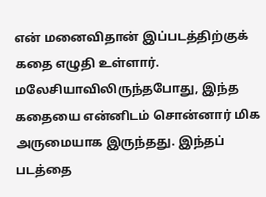என் மனைவிதான் இப்படத்திற்குக் கதை எழுதி உள்ளார். மலேசியாவிலிருந்தபோது, இந்த கதையை என்னிடம் சொன்னார் மிக அருமையாக இருந்தது. இந்தப் படத்தை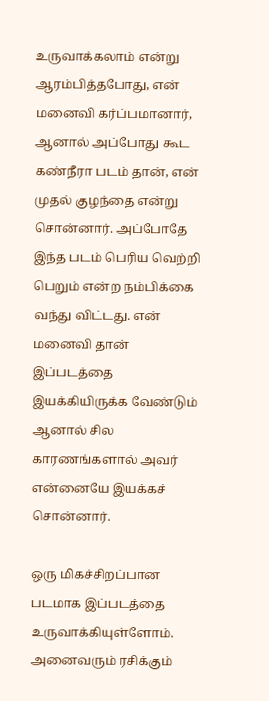உருவாக்கலாம் என்று ஆரம்பித்தபோது, என் மனைவி கர்ப்பமானார், ஆனால் அப்போது கூட கண்நீரா படம் தான், என் முதல் குழந்தை என்று சொன்னார். அப்போதே இந்த படம் பெரிய வெற்றி பெறும் என்ற நம்பிக்கை வந்து விட்டது. என் மனைவி தான் இப்படத்தை இயக்கியிருக்க வேண்டும் ஆனால் சில காரணங்களால் அவர் என்னையே இயக்கச் சொன்னார்.

ஒரு மிகச்சிறப்பான படமாக இப்படத்தை உருவாக்கியுள்ளோம். அனைவரும் ரசிக்கும்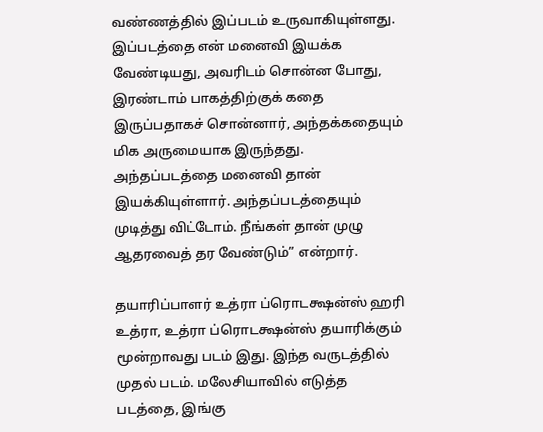வண்ணத்தில் இப்படம் உருவாகியுள்ளது. இப்படத்தை என் மனைவி இயக்க வேண்டியது, அவரிடம் சொன்ன போது, இரண்டாம் பாகத்திற்குக் கதை இருப்பதாகச் சொன்னார், அந்தக்கதையும் மிக அருமையாக இருந்தது. அந்தப்படத்தை மனைவி தான் இயக்கியுள்ளார். அந்தப்படத்தையும் முடித்து விட்டோம். நீங்கள் தான் முழு ஆதரவைத் தர வேண்டும்” என்றார்.

தயாரிப்பாளர் உத்ரா ப்ரொடக்ஷன்ஸ் ஹரி உத்ரா, உத்ரா ப்ரொடக்ஷன்ஸ் தயாரிக்கும் மூன்றாவது படம் இது. இந்த வருடத்தில் முதல் படம். மலேசியாவில் எடுத்த படத்தை, இங்கு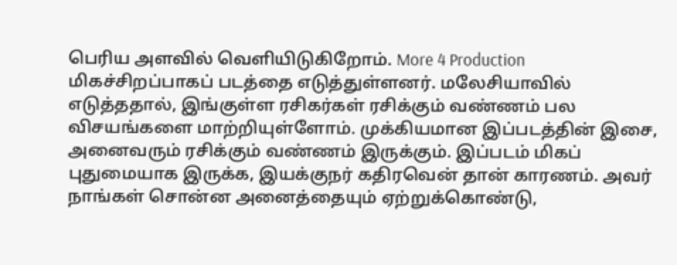பெரிய அளவில் வெளியிடுகிறோம். More 4 Production மிகச்சிறப்பாகப் படத்தை எடுத்துள்ளனர். மலேசியாவில் எடுத்ததால், இங்குள்ள ரசிகர்கள் ரசிக்கும் வண்ணம் பல விசயங்களை மாற்றியுள்ளோம். முக்கியமான இப்படத்தின் இசை, அனைவரும் ரசிக்கும் வண்ணம் இருக்கும். இப்படம் மிகப் புதுமையாக இருக்க, இயக்குநர் கதிரவென் தான் காரணம். அவர் நாங்கள் சொன்ன அனைத்தையும் ஏற்றுக்கொண்டு,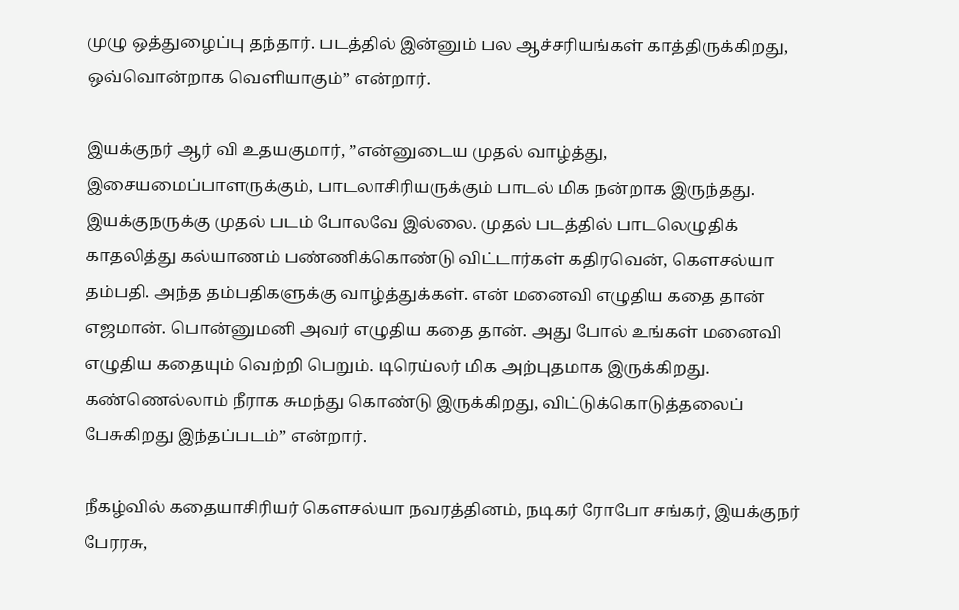முழு ஒத்துழைப்பு தந்தார். படத்தில் இன்னும் பல ஆச்சரியங்கள் காத்திருக்கிறது, ஒவ்வொன்றாக வெளியாகும்” என்றார்.

இயக்குநர் ஆர் வி உதயகுமார், ”என்னுடைய முதல் வாழ்த்து, இசையமைப்பாளருக்கும், பாடலாசிரியருக்கும் பாடல் மிக நன்றாக இருந்தது. இயக்குநருக்கு முதல் படம் போலவே இல்லை. முதல் படத்தில் பாடலெழுதிக் காதலித்து கல்யாணம் பண்ணிக்கொண்டு விட்டார்கள் கதிரவென், கௌசல்யா தம்பதி. அந்த தம்பதிகளுக்கு வாழ்த்துக்கள். என் மனைவி எழுதிய கதை தான் எஜமான். பொன்னுமனி அவர் எழுதிய கதை தான். அது போல் உங்கள் மனைவி எழுதிய கதையும் வெற்றி பெறும். டிரெய்லர் மிக அற்புதமாக இருக்கிறது. கண்ணெல்லாம் நீராக சுமந்து கொண்டு இருக்கிறது, விட்டுக்கொடுத்தலைப் பேசுகிறது இந்தப்படம்” என்றார்.

நீகழ்வில் கதையாசிரியர் கௌசல்யா நவரத்தினம், நடிகர் ரோபோ சங்கர், இயக்குநர் பேரரசு,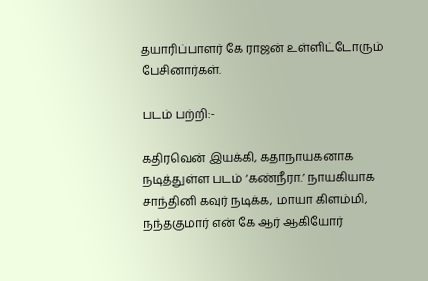தயாரிப்பாளர் கே ராஜன் உள்ளிட்டோரும் பேசினார்கள்.

படம் பற்றி:-

கதிரவென் இயக்கி, கதாநாயகனாக நடித்துள்ள படம் ‘கண்நீரா.’ நாயகியாக சாந்தினி கவுர் நடிக்க, மாயா கிளம்மி, நந்தகுமார் என் கே ஆர் ஆகியோர்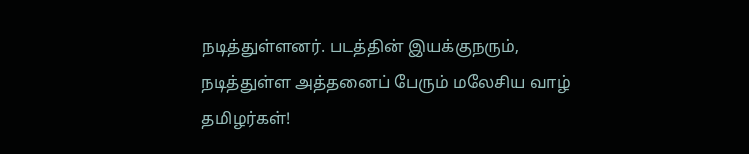நடித்துள்ளனர். படத்தின் இயக்குநரும், நடித்துள்ள அத்தனைப் பேரும் மலேசிய வாழ் தமிழர்கள்!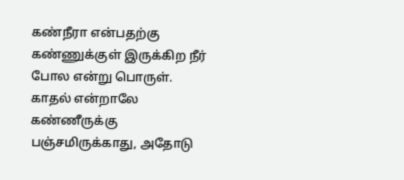கண்நீரா என்பதற்கு கண்ணுக்குள் இருக்கிற நீர் போல என்று பொருள். காதல் என்றாலே கண்ணீருக்கு பஞ்சமிருக்காது, அதோடு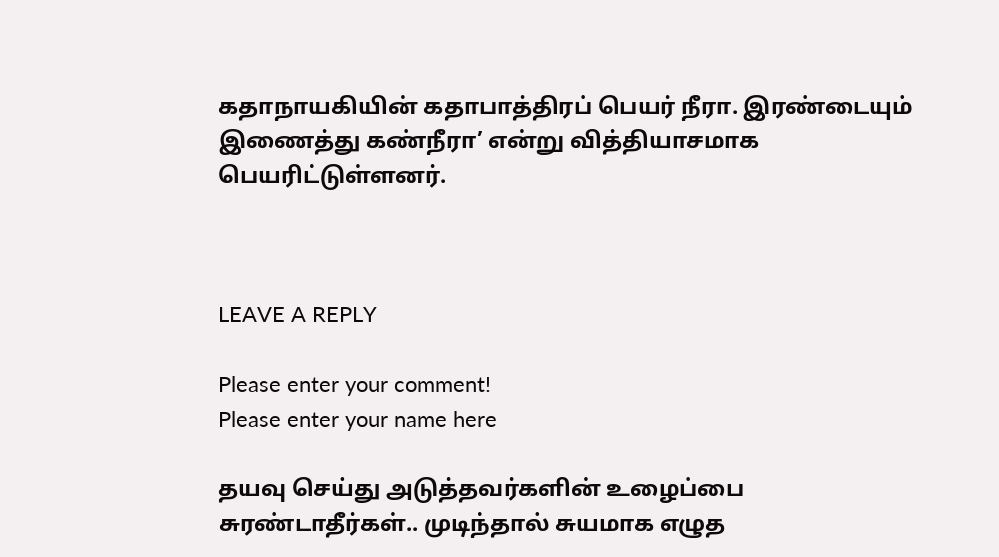கதாநாயகியின் கதாபாத்திரப் பெயர் நீரா. இரண்டையும் இணைத்து கண்நீரா’ என்று வித்தியாசமாக பெயரிட்டுள்ளனர்.



LEAVE A REPLY

Please enter your comment!
Please enter your name here

தயவு செய்து அடுத்தவர்களின் உழைப்பை சுரண்டாதீர்கள்.. முடிந்தால் சுயமாக எழுத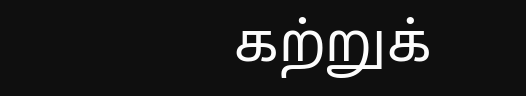கற்றுக்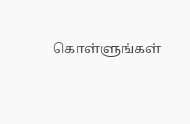கொள்ளுங்கள்